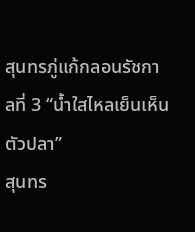สุนทรภู่แก้กลอนรัชกาลที่ 3 “น้ำใสไหลเย็นเห็นตัวปลา”
สุนทร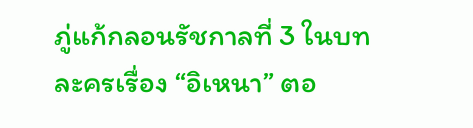ภู่แก้กลอนรัชกาลที่ 3 ในบทละครเรื่อง “อิเหนา” ตอ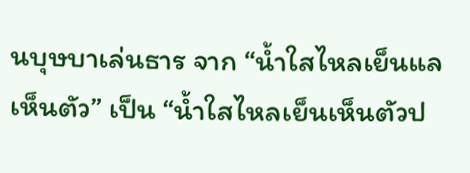นบุษบาเล่นธาร จาก “น้ำใสไหลเย็นแลเห็นตัว” เป็น “น้ำใสไหลเย็นเห็นตัวป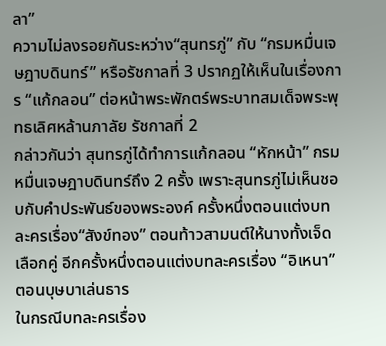ลา”
ความไม่ลงรอยกันระหว่าง“สุนทรภู่” กับ “กรมหมื่นเจษฎาบดินทร์” หรือรัชกาลที่ 3 ปรากฏให้เห็นในเรื่องการ “แก้กลอน” ต่อหน้าพระพักตร์พระบาทสมเด็จพระพุทธเลิศหล้านภาลัย รัชกาลที่ 2
กล่าวกันว่า สุนทรภู่ได้ทำการแก้กลอน “หักหน้า” กรมหมื่นเจษฎาบดินทร์ถึง 2 ครั้ง เพราะสุนทรภู่ไม่เห็นชอบกับคำประพันธ์ของพระองค์ ครั้งหนึ่งตอนแต่งบทละครเรื่อง“สังข์ทอง” ตอนท้าวสามนต์ให้นางทั้งเจ็ดเลือกคู่ อีกครั้งหนึ่งตอนแต่งบทละครเรื่อง “อิเหนา” ตอนบุษบาเล่นธาร
ในกรณีบทละครเรื่อง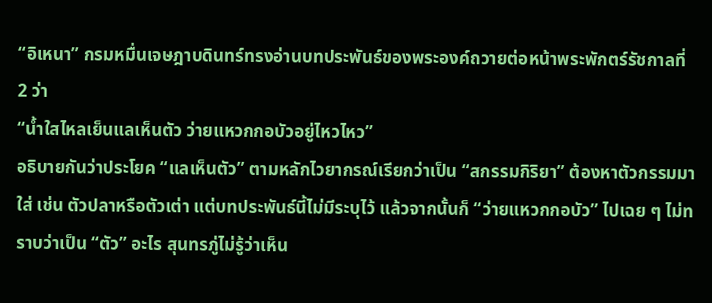“อิเหนา” กรมหมื่นเจษฎาบดินทร์ทรงอ่านบทประพันธ์ของพระองค์ถวายต่อหน้าพระพักตร์รัชกาลที่ 2 ว่า
“น้ำใสไหลเย็นแลเห็นตัว ว่ายแหวกกอบัวอยู่ไหวไหว”
อธิบายกันว่าประโยค “แลเห็นตัว” ตามหลักไวยากรณ์เรียกว่าเป็น “สกรรมกิริยา” ต้องหาตัวกรรมมาใส่ เช่น ตัวปลาหรือตัวเต่า แต่บทประพันธ์นี้ไม่มีระบุไว้ แล้วจากนั้นก็ “ว่ายแหวกกอบัว” ไปเฉย ๆ ไม่ทราบว่าเป็น “ตัว” อะไร สุนทรภู่ไม่รู้ว่าเห็น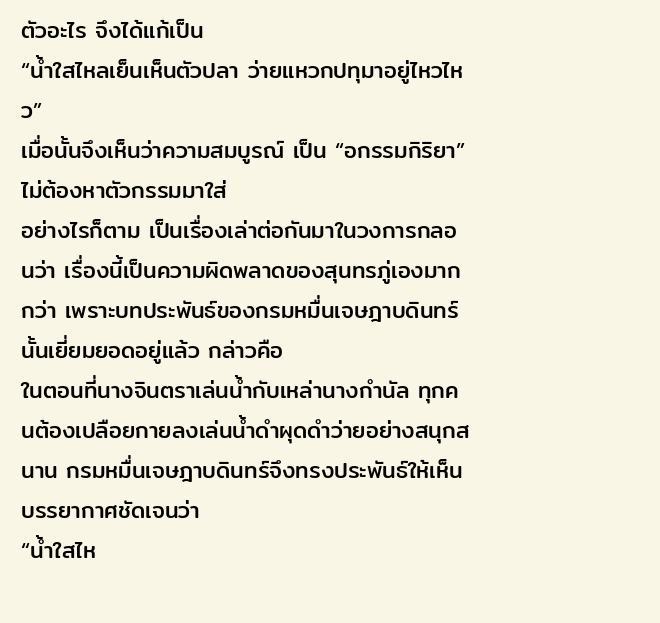ตัวอะไร จึงได้แก้เป็น
“น้ำใสไหลเย็นเห็นตัวปลา ว่ายแหวกปทุมาอยู่ไหวไหว”
เมื่อนั้นจึงเห็นว่าความสมบูรณ์ เป็น “อกรรมกิริยา” ไม่ต้องหาตัวกรรมมาใส่
อย่างไรก็ตาม เป็นเรื่องเล่าต่อกันมาในวงการกลอนว่า เรื่องนี้เป็นความผิดพลาดของสุนทรภู่เองมากกว่า เพราะบทประพันธ์ของกรมหมื่นเจษฎาบดินทร์นั้นเยี่ยมยอดอยู่แล้ว กล่าวคือ
ในตอนที่นางจินตราเล่นน้ำกับเหล่านางกำนัล ทุกคนต้องเปลือยกายลงเล่นน้ำดำผุดดำว่ายอย่างสนุกสนาน กรมหมื่นเจษฎาบดินทร์จึงทรงประพันธ์ให้เห็นบรรยากาศชัดเจนว่า
“น้ำใสไห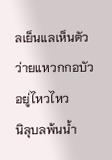ลเย็นแลเห็นตัว ว่ายแหวกกอบัวอยู่ไหวไหว
นิลุบลพ้นน้ำ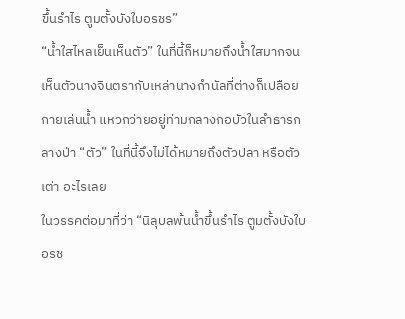ขึ้นรำไร ตูมตั้งบังใบอรชร”
“น้ำใสไหลเย็นเห็นตัว” ในที่นี้ก็หมายถึงน้ำใสมากจนเห็นตัวนางจินตรากับเหล่านางกำนัลที่ต่างก็เปลือยกายเล่นน้ำ แหวกว่ายอยู่ท่ามกลางกอบัวในลำธารกลางป่า “ตัว” ในที่นี้จึงไม่ได้หมายถึงตัวปลา หรือตัวเต่า อะไรเลย
ในวรรคต่อมาที่ว่า “นิลุบลพ้นน้ำขึ้นรำไร ตูมตั้งบังใบอรช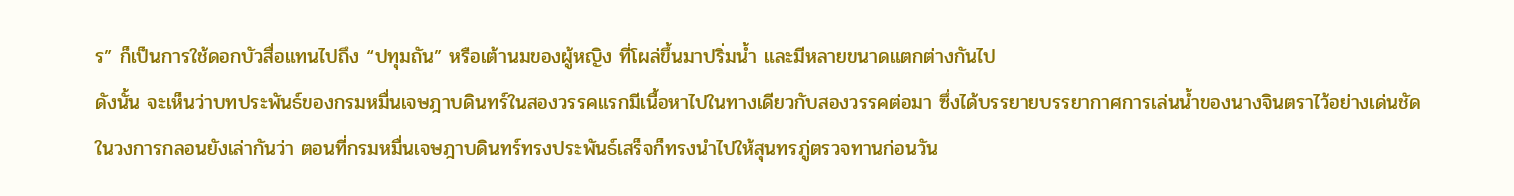ร” ก็เป็นการใช้ดอกบัวสื่อแทนไปถึง “ปทุมถัน” หรือเต้านมของผู้หญิง ที่โผล่ขึ้นมาปริ่มน้ำ และมีหลายขนาดแตกต่างกันไป
ดังนั้น จะเห็นว่าบทประพันธ์ของกรมหมื่นเจษฎาบดินทร์ในสองวรรคแรกมีเนื้อหาไปในทางเดียวกับสองวรรคต่อมา ซึ่งได้บรรยายบรรยากาศการเล่นน้ำของนางจินตราไว้อย่างเด่นชัด
ในวงการกลอนยังเล่ากันว่า ตอนที่กรมหมื่นเจษฎาบดินทร์ทรงประพันธ์เสร็จก็ทรงนำไปให้สุนทรภู่ตรวจทานก่อนวัน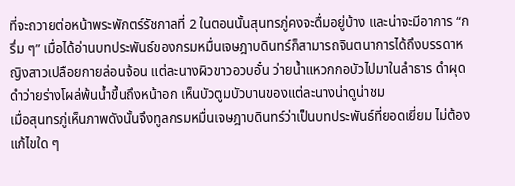ที่จะถวายต่อหน้าพระพักตร์รัชกาลที่ 2 ในตอนนั้นสุนทรภู่คงจะดื่มอยู่บ้าง และน่าจะมีอาการ “กรึ่ม ๆ” เมื่อได้อ่านบทประพันธ์ของกรมหมื่นเจษฎาบดินทร์ก็สามารถจินตนาการได้ถึงบรรดาหญิงสาวเปลือยกายล่อนจ้อน แต่ละนางผิวขาวอวบอั๋น ว่ายน้ำแหวกกอบัวไปมาในลำธาร ดำผุดดำว่ายร่างโผล่พ้นน้ำขึ้นถึงหน้าอก เห็นบัวตูมบัวบานของแต่ละนางน่าดูน่าชม
เมื่อสุนทรภู่เห็นภาพดังนั้นจึงทูลกรมหมื่นเจษฎาบดินทร์ว่าเป็นบทประพันธ์ที่ยอดเยี่ยม ไม่ต้องแก้ไขใด ๆ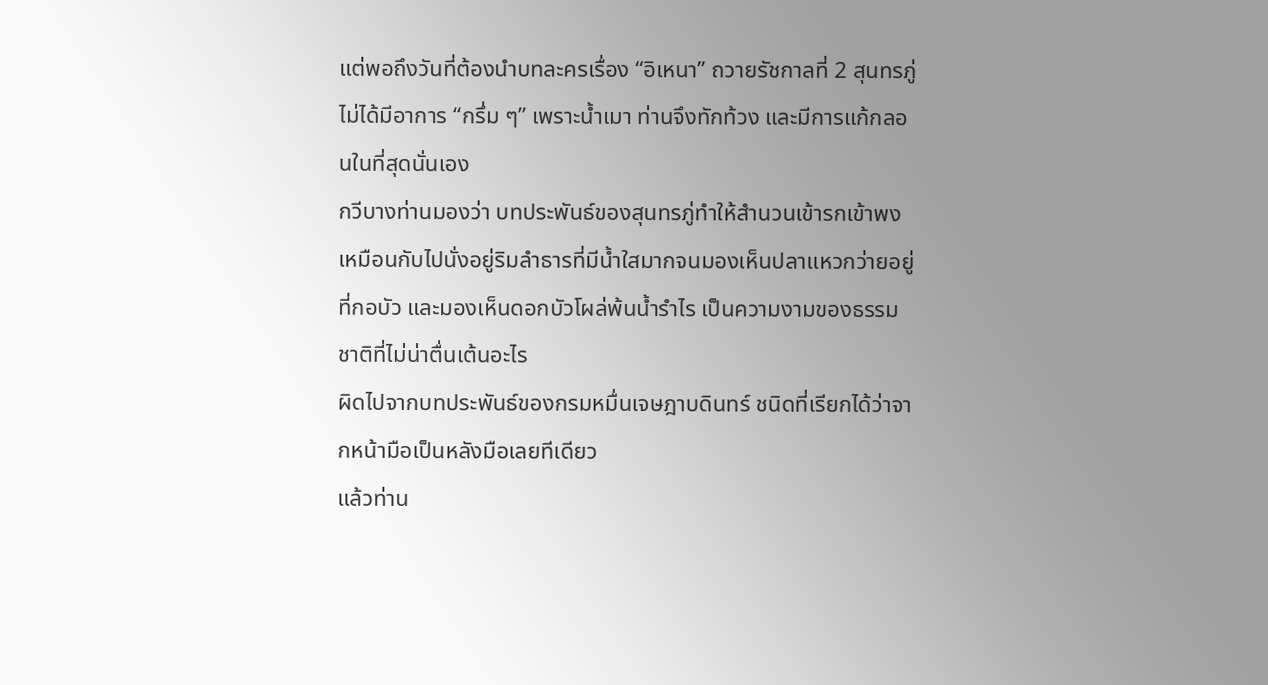แต่พอถึงวันที่ต้องนำบทละครเรื่อง “อิเหนา” ถวายรัชกาลที่ 2 สุนทรภู่ไม่ได้มีอาการ “กรึ่ม ๆ” เพราะน้ำเมา ท่านจึงทักท้วง และมีการแก้กลอนในที่สุดนั่นเอง
กวีบางท่านมองว่า บทประพันธ์ของสุนทรภู่ทำให้สำนวนเข้ารกเข้าพง เหมือนกับไปนั่งอยู่ริมลำธารที่มีน้ำใสมากจนมองเห็นปลาแหวกว่ายอยู่ที่กอบัว และมองเห็นดอกบัวโผล่พ้นน้ำรำไร เป็นความงามของธรรมชาติที่ไม่น่าตื่นเต้นอะไร
ผิดไปจากบทประพันธ์ของกรมหมื่นเจษฎาบดินทร์ ชนิดที่เรียกได้ว่าจากหน้ามือเป็นหลังมือเลยทีเดียว
แล้วท่าน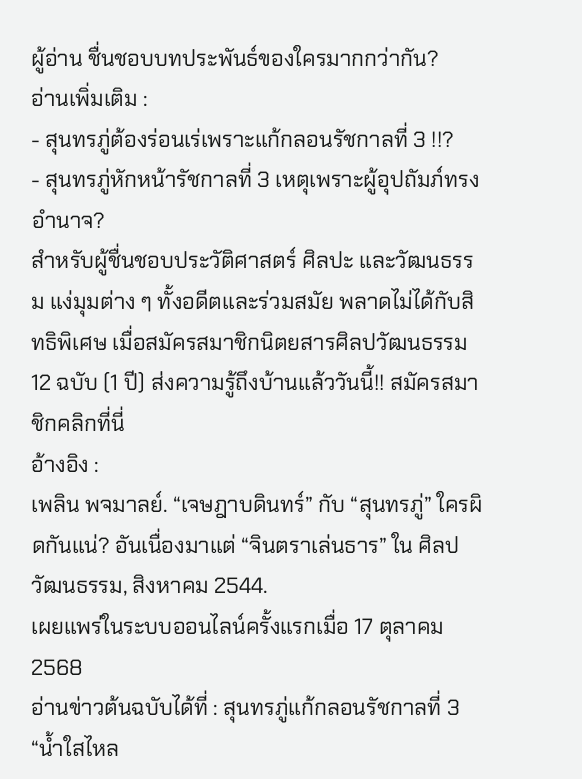ผู้อ่าน ชื่นชอบบทประพันธ์ของใครมากกว่ากัน?
อ่านเพิ่มเติม :
- สุนทรภู่ต้องร่อนเร่เพราะแก้กลอนรัชกาลที่ 3 !!?
- สุนทรภู่หักหน้ารัชกาลที่ 3 เหตุเพราะผู้อุปถัมภ์ทรงอำนาจ?
สำหรับผู้ชื่นชอบประวัติศาสตร์ ศิลปะ และวัฒนธรรม แง่มุมต่าง ๆ ทั้งอดีตและร่วมสมัย พลาดไม่ได้กับสิทธิพิเศษ เมื่อสมัครสมาชิกนิตยสารศิลปวัฒนธรรม 12 ฉบับ (1 ปี) ส่งความรู้ถึงบ้านแล้ววันนี้!! สมัครสมาชิกคลิกที่นี่
อ้างอิง :
เพลิน พจมาลย์. “เจษฎาบดินทร์” กับ “สุนทรภู่” ใครผิดกันแน่? อันเนื่องมาแต่ “จินตราเล่นธาร” ใน ศิลปวัฒนธรรม, สิงหาคม 2544.
เผยแพร่ในระบบออนไลน์ครั้งแรกเมื่อ 17 ตุลาคม 2568
อ่านข่าวต้นฉบับได้ที่ : สุนทรภู่แก้กลอนรัชกาลที่ 3 “น้ำใสไหล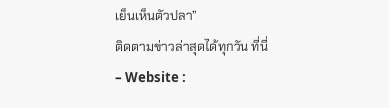เย็นเห็นตัวปลา”
ติดตามข่าวล่าสุดได้ทุกวัน ที่นี่
– Website :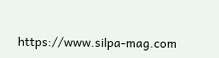https://www.silpa-mag.com